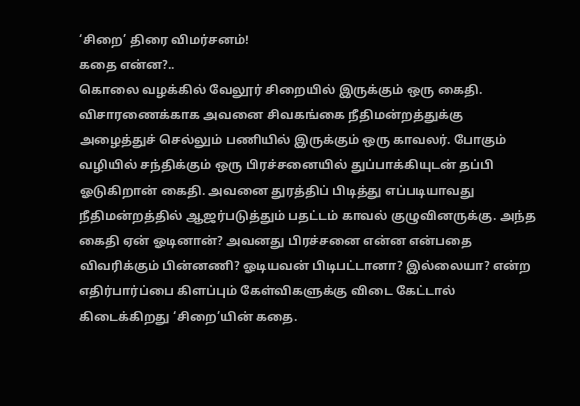‘சிறை’ திரை விமர்சனம்!
கதை என்ன?..
கொலை வழக்கில் வேலூர் சிறையில் இருக்கும் ஒரு கைதி. விசாரணைக்காக அவனை சிவகங்கை நீதிமன்றத்துக்கு அழைத்துச் செல்லும் பணியில் இருக்கும் ஒரு காவலர். போகும் வழியில் சந்திக்கும் ஒரு பிரச்சனையில் துப்பாக்கியுடன் தப்பி ஓடுகிறான் கைதி. அவனை துரத்திப் பிடித்து எப்படியாவது நீதிமன்றத்தில் ஆஜர்படுத்தும் பதட்டம் காவல் குழுவினருக்கு. அந்த கைதி ஏன் ஓடினான்? அவனது பிரச்சனை என்ன என்பதை விவரிக்கும் பின்னணி? ஓடியவன் பிடிபட்டானா? இல்லையா? என்ற எதிர்பார்ப்பை கிளப்பும் கேள்விகளுக்கு விடை கேட்டால் கிடைக்கிறது ‘சிறை’யின் கதை.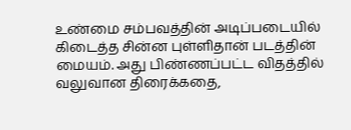உண்மை சம்பவத்தின் அடிப்படையில் கிடைத்த சின்ன புள்ளிதான் படத்தின் மையம். அது பிண்ணப்பட்ட விதத்தில் வலுவான திரைக்கதை,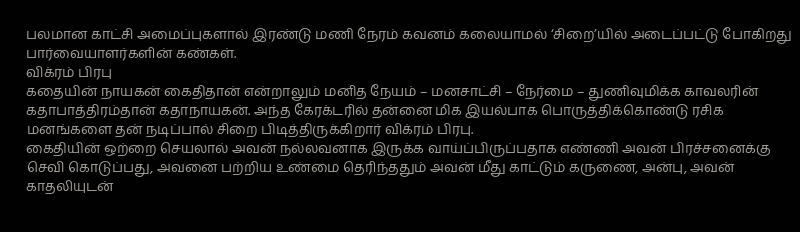பலமான காட்சி அமைப்புகளால் இரண்டு மணி நேரம் கவனம் கலையாமல் ‘சிறை’யில் அடைப்பட்டு போகிறது பார்வையாளர்களின் கண்கள்.
விக்ரம் பிரபு
கதையின் நாயகன் கைதிதான் என்றாலும் மனித நேயம் – மனசாட்சி – நேர்மை – துணிவுமிக்க காவலரின் கதாபாத்திரம்தான் கதாநாயகன். அந்த கேரக்டரில் தன்னை மிக இயல்பாக பொருத்திக்கொண்டு ரசிக மனங்களை தன் நடிப்பால் சிறை பிடித்திருக்கிறார் விக்ரம் பிரபு.
கைதியின் ஒற்றை செயலால் அவன் நல்லவனாக இருக்க வாய்ப்பிருப்பதாக எண்ணி அவன் பிரச்சனைக்கு செவி கொடுப்பது, அவனை பற்றிய உண்மை தெரிந்ததும் அவன் மீது காட்டும் கருணை, அன்பு, அவன் காதலியுடன்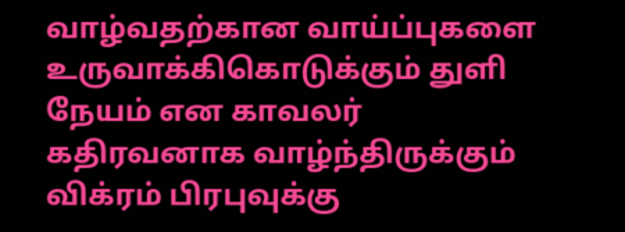வாழ்வதற்கான வாய்ப்புகளை உருவாக்கிகொடுக்கும் துளி நேயம் என காவலர் கதிரவனாக வாழ்ந்திருக்கும் விக்ரம் பிரபுவுக்கு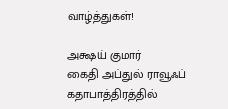வாழ்த்துகள்!

அக்ஷய் குமார்
கைதி அப்துல் ராவூஃப் கதாபாத்திரத்தில்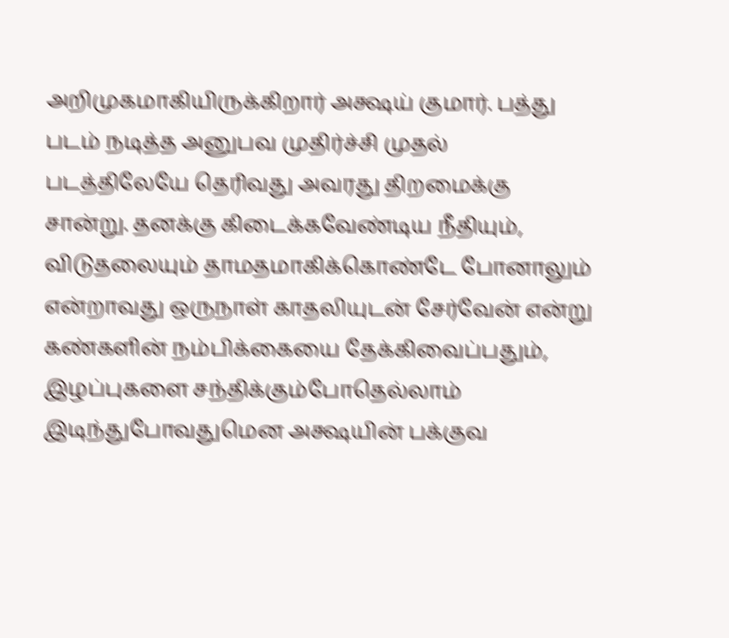அறிமுகமாகியிருக்கிறார் அக்ஷய் குமார். பத்து படம் நடித்த அனுபவ முதிர்ச்சி முதல் படத்திலேயே தெரிவது அவரது திறமைக்கு சான்று. தனக்கு கிடைக்கவேண்டிய நீதியும், விடுதலையும் தாமதமாகிக்கொண்டே போனாலும் என்றாவது ஒருநாள் காதலியுடன் சேர்வேன் என்று கண்களின் நம்பிக்கையை தேக்கிவைப்பதும், இழப்புகளை சந்திக்கும்போதெல்லாம் இடிந்துபோவதுமென அக்ஷயின் பக்குவ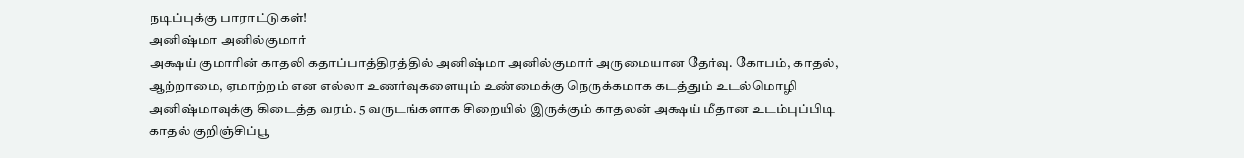நடிப்புக்கு பாராட்டுகள்!
அனிஷ்மா அனில்குமார்
அக்ஷய் குமாரின் காதலி கதாப்பாத்திரத்தில் அனிஷ்மா அனில்குமார் அருமையான தேர்வு. கோபம், காதல், ஆற்றாமை, ஏமாற்றம் என எல்லா உணர்வுகளையும் உண்மைக்கு நெருக்கமாக கடத்தும் உடல்மொழி அனிஷ்மாவுக்கு கிடைத்த வரம். 5 வருடங்களாக சிறையில் இருக்கும் காதலன் அக்ஷய் மீதான உடம்புப்பிடி காதல் குறிஞ்சிப்பூ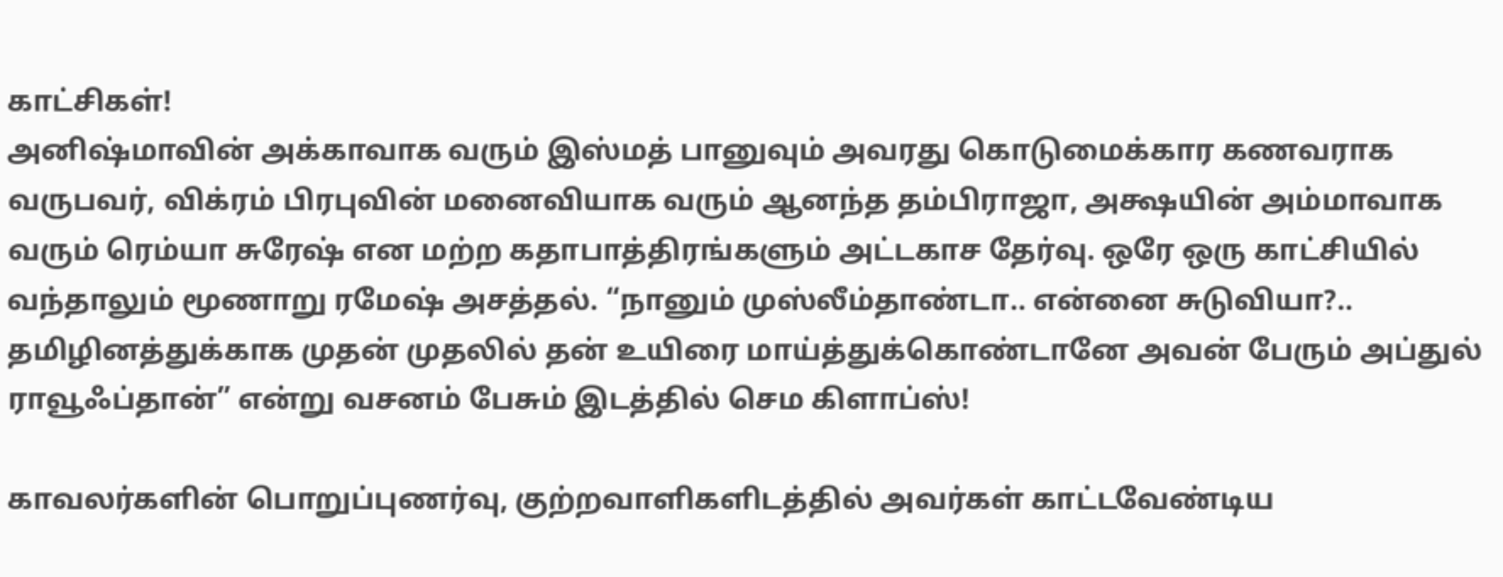காட்சிகள்!
அனிஷ்மாவின் அக்காவாக வரும் இஸ்மத் பானுவும் அவரது கொடுமைக்கார கணவராக வருபவர், விக்ரம் பிரபுவின் மனைவியாக வரும் ஆனந்த தம்பிராஜா, அக்ஷயின் அம்மாவாக வரும் ரெம்யா சுரேஷ் என மற்ற கதாபாத்திரங்களும் அட்டகாச தேர்வு. ஒரே ஒரு காட்சியில் வந்தாலும் மூணாறு ரமேஷ் அசத்தல். “நானும் முஸ்லீம்தாண்டா.. என்னை சுடுவியா?.. தமிழினத்துக்காக முதன் முதலில் தன் உயிரை மாய்த்துக்கொண்டானே அவன் பேரும் அப்துல் ராவூஃப்தான்” என்று வசனம் பேசும் இடத்தில் செம கிளாப்ஸ்!

காவலர்களின் பொறுப்புணர்வு, குற்றவாளிகளிடத்தில் அவர்கள் காட்டவேண்டிய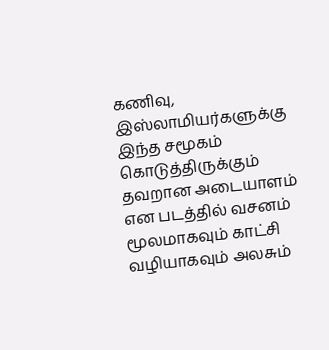கணிவு, இஸ்லாமியர்களுக்கு இந்த சமூகம் கொடுத்திருக்கும் தவறான அடையாளம் என படத்தில் வசனம் மூலமாகவும் காட்சி வழியாகவும் அலசும்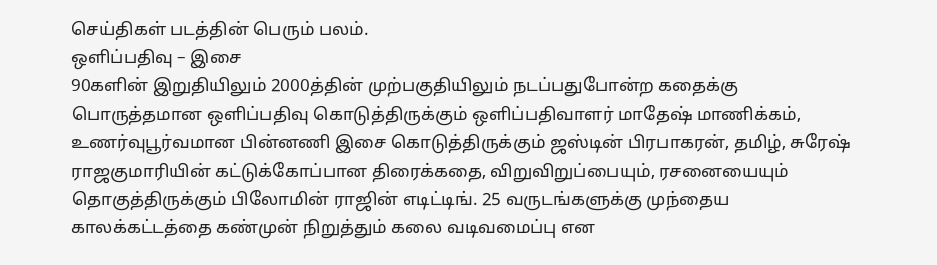செய்திகள் படத்தின் பெரும் பலம்.
ஒளிப்பதிவு – இசை
90களின் இறுதியிலும் 2000த்தின் முற்பகுதியிலும் நடப்பதுபோன்ற கதைக்கு பொருத்தமான ஒளிப்பதிவு கொடுத்திருக்கும் ஒளிப்பதிவாளர் மாதேஷ் மாணிக்கம், உணர்வுபூர்வமான பின்னணி இசை கொடுத்திருக்கும் ஜஸ்டின் பிரபாகரன், தமிழ், சுரேஷ் ராஜகுமாரியின் கட்டுக்கோப்பான திரைக்கதை, விறுவிறுப்பையும், ரசனையையும் தொகுத்திருக்கும் பிலோமின் ராஜின் எடிட்டிங். 25 வருடங்களுக்கு முந்தைய காலக்கட்டத்தை கண்முன் நிறுத்தும் கலை வடிவமைப்பு என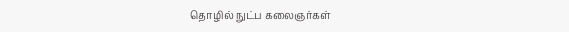தொழில் நுட்ப கலைஞர்கள்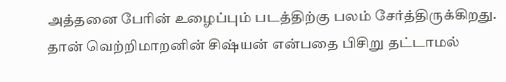அத்தனை பேரின் உழைப்பும் படத்திற்கு பலம் சேர்த்திருக்கிறது.
தான் வெற்றிமாறனின் சிஷ்யன் என்பதை பிசிறு தட்டாமல்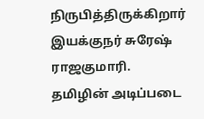நிருபித்திருக்கிறார் இயக்குநர் சுரேஷ் ராஜகுமாரி. தமிழின் அடிப்படை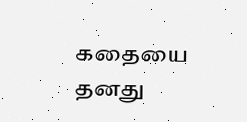கதையை தனது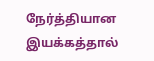நேர்த்தியான இயக்கத்தால்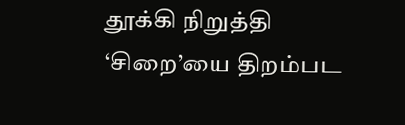தூக்கி நிறுத்தி ‘சிறை’யை திறம்பட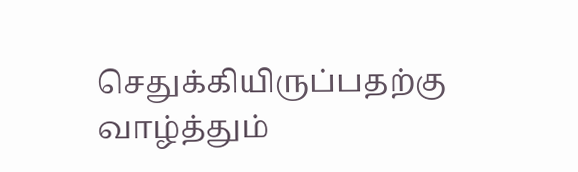செதுக்கியிருப்பதற்கு வாழ்த்தும்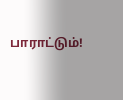பாராட்டும்!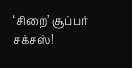‘சிறை’ சூப்பர் சக்சஸ்!